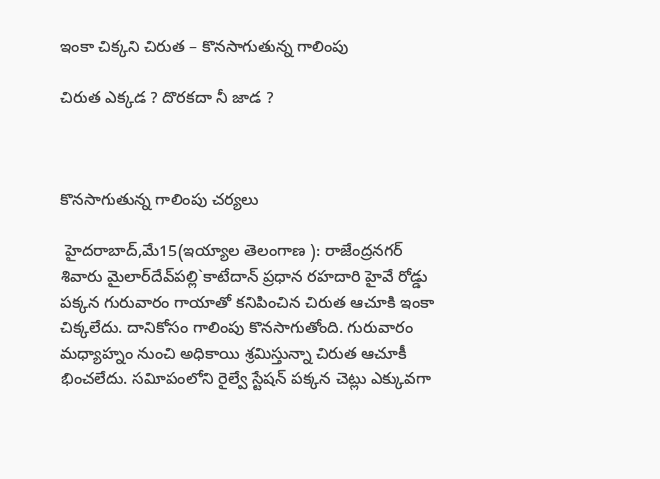ఇంకా చిక్కని చిరుత – కొనసాగుతున్న గాలింపు

చిరుత ఎక్కడ ? దొరకదా నీ జాడ ?



కొనసాగుతున్న గాలింపు చర్యలు

 హైదరాబాద్‌,మే15(ఇయ్యాల తెలంగాణ ): రాజేంద్రనగర్‌ శివారు మైలార్‌దేవ్‌పల్లి`కాటేదాన్‌ ప్రధాన రహదారి హైవే రోడ్డు పక్కన గురువారం గాయాతో కనిపించిన చిరుత ఆచూకి ఇంకా చిక్కలేదు. దానికోసం గాలింపు కొనసాగుతోంది. గురువారం మధ్యాహ్నం నుంచి అధికాయి శ్రమిస్తున్నా చిరుత ఆచూకీ భించలేదు. సవిూపంలోని రైల్వే స్టేషన్‌ పక్కన చెట్లు ఎక్కువగా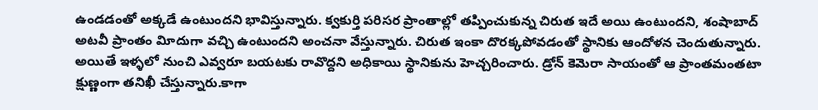ఉండడంతో అక్కడే ఉంటుందని భావిస్తున్నారు. క్వకుర్తి పరిసర ప్రాంతాల్లో తప్పించుకున్న చిరుత ఇదే అయి ఉంటుందని, శంషాబాద్‌ అటవీ ప్రాంతం విూదుగా వచ్చి ఉంటుందని అంచనా వేస్తున్నారు. చిరుత ఇంకా దొరక్కపోవడంతో స్థానికు ఆందోళన చెందుతున్నారు. అయితే ఇళ్ళలో నుంచి ఎవ్వరూ బయటకు రావొద్దని అధికాయి స్థానికును హెచ్చరించారు. డ్రోన్‌ కెమెరా సాయంతో ఆ ప్రాంతమంతటా క్షుణ్ణంగా తనిఖీ చేస్తున్నారు.కాగా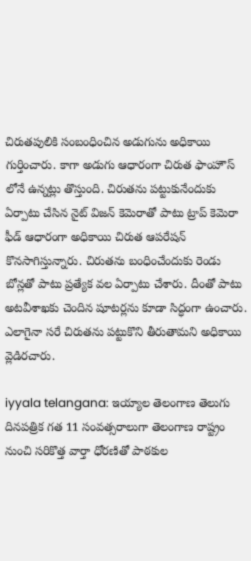చిరుతపులికి సంబంధించిన అడుగును అధికాయి గుర్తించారు. కాగా అడుగు ఆధారంగా చిరుత ఫాంహౌస్‌ లోనే ఉన్నట్లు తొస్తుంది. చిరుతను పట్టుకునేందుకు ఏర్పాటు చేసిన నైట్‌ విజన్‌ కెమెరాతో పాటు ట్రాప్‌ కెమెరా ఫీడ్‌ ఆధారంగా అధికాయి చిరుత ఆపరేషన్‌ కొనసాగిస్తున్నారు. చిరుతను బంధించేందుకు రెండు బోన్లతో పాటు ప్రత్యేక వల ఏర్పాటు చేశారు. దీంతో పాటు అటవీశాఖకు చెందిన షూటర్లను కూడా సిద్ధంగా ఉంచారు. ఎలాగైనా సరే చిరుతను పట్టుకొని తీరుతామని అధికాయి వ్లెడిరచారు.

iyyala telangana: ఇయ్యాల తెలంగాణ తెలుగు దినపత్రిక గత 11 సంవత్సరాలుగా తెలంగాణ రాష్ట్రం నుంచి సరికొత్త వార్తా ధోరణితో పాఠకుల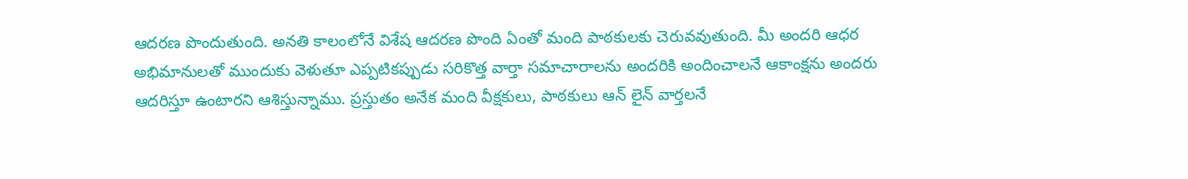ఆదరణ పొందుతుంది. అనతి కాలంలోనే విశేష ఆదరణ పొంది ఏంతో మంది పాఠకులకు చెరువవుతుంది. మీ అందరి ఆధర అభిమానులతో ముందుకు వెళుతూ ఎప్పటికప్పుడు సరికొత్త వార్తా సమాచారాలను అందరికి అందించాలనే ఆకాంక్షను అందరు ఆదరిస్తూ ఉంటారని ఆశిస్తున్నాము. ప్రస్తుతం అనేక మంది వీక్షకులు, పాఠకులు ఆన్ లైన్ వార్తలనే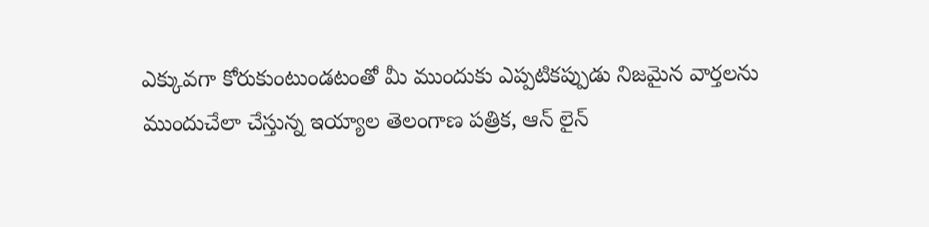ఎక్కువగా కోరుకుంటుండటంతో మీ ముందుకు ఎప్పటికప్పుడు నిజమైన వార్తలను ముందుచేలా చేస్తున్న ఇయ్యాల తెలంగాణ పత్రిక, ఆన్ లైన్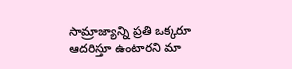సామ్రాజ్యాన్ని ప్రతి ఒక్కరూ ఆదరిస్తూ ఉంటారని మా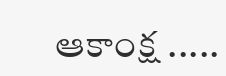ఆకాంక్ష .....